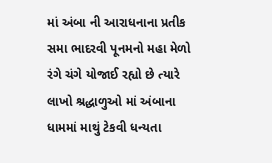માં અંબા ની આરાધનાના પ્રતીક સમા ભાદરવી પૂનમનો મહા મેળો રંગે ચંગે યોજાઈ રહ્યો છે ત્યારે લાખો શ્રદ્ધાળુઓ માં અંબાના ધામમાં માથું ટેકવી ધન્યતા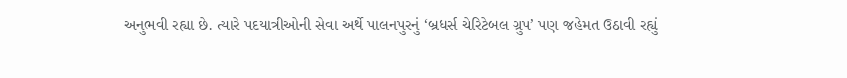અનુભવી રહ્યા છે. ત્યારે પદયાત્રીઓની સેવા અર્થે પાલનપુરનું ‘બ્રધર્સ ચેરિટેબલ ગ્રુપ’ પણ જહેમત ઉઠાવી રહ્યું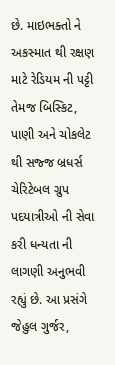છે. માઇભક્તો ને અકસ્માત થી રક્ષણ માટે રેડિયમ ની પટ્ટી તેમજ બિસ્કિટ, પાણી અને ચોકલેટ થી સજ્જ બ્રધર્સ ચેરિટેબલ ગ્રુપ પદયાત્રીઓ ની સેવા કરી ધન્યતા ની લાગણી અનુભવી રહ્યું છે. આ પ્રસંગે જેહુલ ગુર્જર,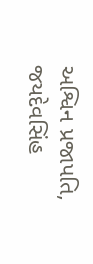અશ્વિન પ્રજાપતિ, જયદેવસિંહ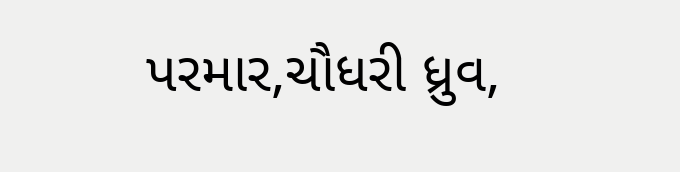પરમાર,ચૌધરી ધ્રુવ,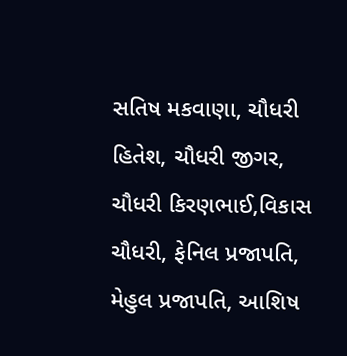સતિષ મકવાણા, ચૌધરી હિતેશ, ચૌધરી જીગર, ચૌધરી કિરણભાઈ,વિકાસ ચૌધરી, ફેનિલ પ્રજાપતિ, મેહુલ પ્રજાપતિ, આશિષ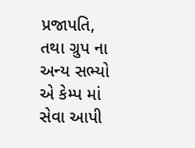પ્રજાપતિ, તથા ગ્રુપ ના અન્ય સભ્યો એ કેમ્પ માં સેવા આપી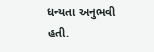ધન્યતા અનુભવી હતી.